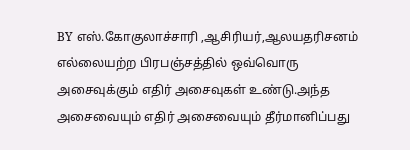BY எஸ்.கோகுலாச்சாரி ,ஆசிரியர்,ஆலயதரிசனம்
எல்லையற்ற பிரபஞ்சத்தில் ஒவ்வொரு அசைவுக்கும் எதிர் அசைவுகள் உண்டு.அந்த அசைவையும் எதிர் அசைவையும் தீர்மானிப்பது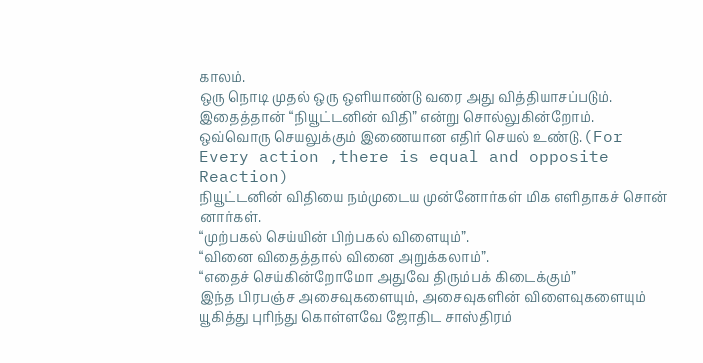காலம்.
ஒரு நொடி முதல் ஒரு ஒளியாண்டு வரை அது வித்தியாசப்படும்.
இதைத்தான் “நியூட்டனின் விதி” என்று சொல்லுகின்றோம்.
ஒவ்வொரு செயலுக்கும் இணையான எதிர் செயல் உண்டு.(For Every action ,there is equal and opposite Reaction)
நியூட்டனின் விதியை நம்முடைய முன்னோர்கள் மிக எளிதாகச் சொன் னார்கள்.
“முற்பகல் செய்யின் பிற்பகல் விளையும்”.
“வினை விதைத்தால் வினை அறுக்கலாம்”.
“எதைச் செய்கின்றோமோ அதுவே திரும்பக் கிடைக்கும்”
இந்த பிரபஞ்ச அசைவுகளையும், அசைவுகளின் விளைவுகளையும் யூகித்து புரிந்து கொள்ளவே ஜோதிட சாஸ்திரம்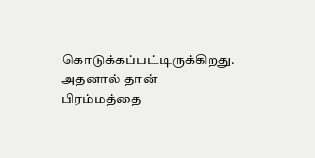கொடுக்கப்பட்டிருக்கிறது.
அதனால் தான் பிரம்மத்தை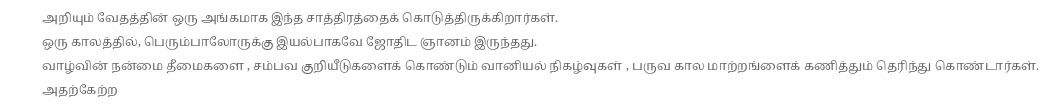அறியும் வேதத்தின் ஒரு அங்கமாக இந்த சாத்திரத்தைக் கொடுத்திருக்கிறார்கள்.
ஒரு காலத்தில், பெரும்பாலோருக்கு இயல்பாகவே ஜோதிட ஞானம் இருந்தது.
வாழ்வின் நன்மை தீமைகளை , சம்பவ குறியீடுகளைக் கொண்டும் வானியல் நிகழ்வுகள் , பருவ கால மாற்றங்ளைக் கணித்தும் தெரிந்து கொண்டார்கள்.
அதற்கேற்ற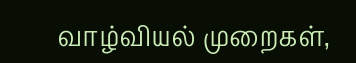வாழ்வியல் முறைகள்,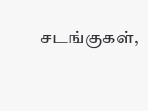சடங்குகள்,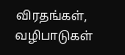விரதங்கள், வழிபாடுகள்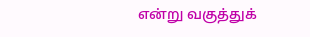என்று வகுத்துக்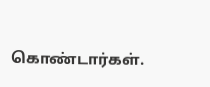கொண்டார்கள்.